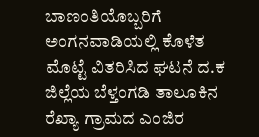ಬಾಣಂತಿಯೊಬ್ಬರಿಗೆ ಅಂಗನವಾಡಿಯಲ್ಲಿ ಕೊಳೆತ ಮೊಟ್ಟೆ ವಿತರಿಸಿದ ಘಟನೆ ದ.ಕ ಜಿಲ್ಲೆಯ ಬೆಳ್ತಂಗಡಿ ತಾಲೂಕಿನ ರೆಖ್ಯಾ ಗ್ರಾಮದ ಎಂಜಿರ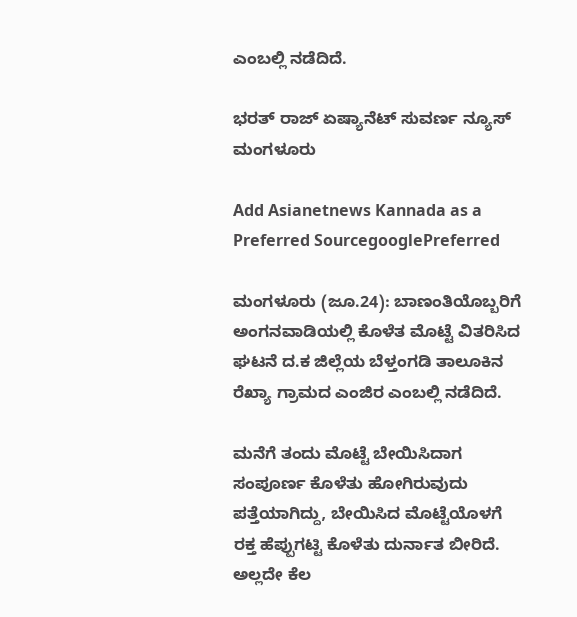ಎ‌ಂಬಲ್ಲಿ ನಡೆದಿದೆ.

ಭರತ್ ರಾಜ್ ಏಷ್ಯಾನೆಟ್ ಸುವರ್ಣ ನ್ಯೂಸ್ ಮಂಗಳೂರು

Add Asianetnews Kannada as a Preferred SourcegooglePreferred

ಮಂಗಳೂರು (ಜೂ.24): ಬಾಣಂತಿಯೊಬ್ಬರಿಗೆ ಅಂಗನವಾಡಿಯಲ್ಲಿ ಕೊಳೆತ ಮೊಟ್ಟೆ ವಿತರಿಸಿದ ಘಟನೆ ದ.ಕ ಜಿಲ್ಲೆಯ ಬೆಳ್ತಂಗಡಿ ತಾಲೂಕಿನ ರೆಖ್ಯಾ ಗ್ರಾಮದ ಎಂಜಿರ ಎ‌ಂಬಲ್ಲಿ ನಡೆದಿದೆ.

ಮನೆಗೆ ತಂದು ಮೊಟ್ಟೆ ಬೇಯಿಸಿದಾಗ ಸಂಪೂರ್ಣ ಕೊಳೆತು ಹೋಗಿರುವುದು ಪತ್ತೆಯಾಗಿದ್ದು, ಬೇಯಿಸಿದ ಮೊಟ್ಟೆಯೊಳಗೆ ರಕ್ತ ಹೆಪ್ಪುಗಟ್ಟಿ ಕೊಳೆತು ದುರ್ನಾತ ಬೀರಿದೆ. ಅಲ್ಲದೇ ಕೆಲ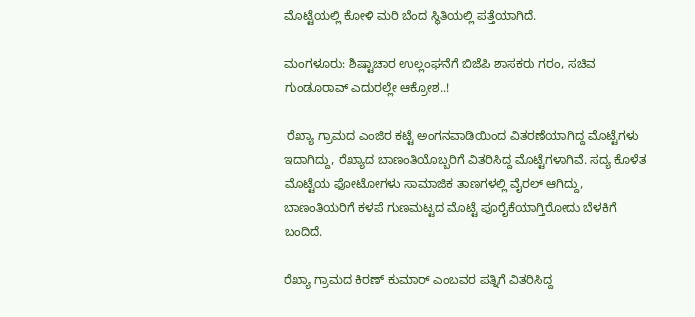ಮೊಟ್ಟೆಯಲ್ಲಿ ಕೋಳಿ ಮರಿ ಬೆಂದ ಸ್ಥಿತಿಯಲ್ಲಿ ಪತ್ತೆಯಾಗಿದೆ.

ಮಂಗಳೂರು: ಶಿಷ್ಟಾಚಾರ ಉಲ್ಲಂಘನೆಗೆ ಬಿಜೆಪಿ ಶಾಸಕರು ಗರಂ, ಸಚಿವ‌ ಗುಂಡೂರಾವ್ ಎದುರಲ್ಲೇ ಆಕ್ರೋಶ..!

 ರೆಖ್ಯಾ ಗ್ರಾಮದ ಎಂಜಿರ ಕಟ್ಟೆ ಅಂಗನವಾಡಿಯಿಂದ ವಿತರಣೆಯಾಗಿದ್ದ ಮೊಟ್ಟೆಗಳು ಇದಾಗಿದ್ದು, ರೆಖ್ಯಾದ ಬಾಣಂತಿಯೊಬ್ಬರಿಗೆ ವಿತರಿಸಿದ್ದ ಮೊಟ್ಟೆಗಳಾಗಿವೆ. ಸದ್ಯ ಕೊಳೆತ ಮೊಟ್ಟೆಯ ಫೋಟೋಗಳು ಸಾಮಾಜಿಕ ತಾಣಗಳಲ್ಲಿ ವೈರಲ್ ಆಗಿದ್ದು, ಬಾಣಂತಿಯರಿಗೆ ಕಳಪೆ ಗುಣಮಟ್ಟದ ಮೊಟ್ಟೆ ಪೂರೈಕೆಯಾಗ್ತಿರೋದು ಬೆಳಕಿಗೆ ಬಂದಿದೆ.

ರೆಖ್ಯಾ ಗ್ರಾಮದ ಕಿರಣ್ ಕುಮಾರ್ ಎಂಬವರ ಪತ್ನಿಗೆ ವಿತರಿಸಿದ್ದ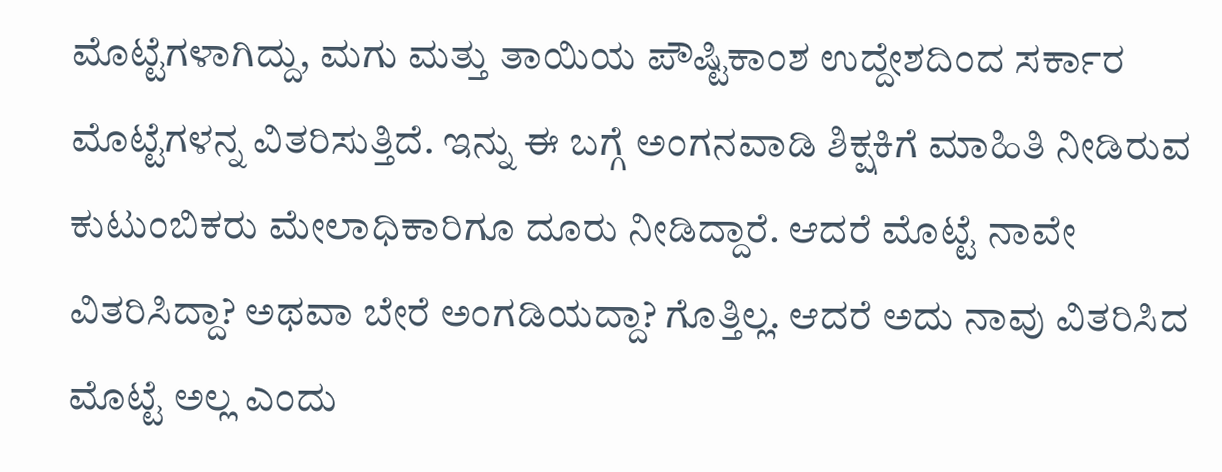ಮೊಟ್ಟೆಗಳಾಗಿದ್ದು, ಮಗು ಮತ್ತು ತಾಯಿಯ ಪೌಷ್ಟಿಕಾಂಶ ಉದ್ದೇಶದಿಂದ ಸರ್ಕಾರ ಮೊಟ್ಟೆಗಳನ್ನ ವಿತರಿಸುತ್ತಿದೆ. ಇನ್ನು ಈ ಬಗ್ಗೆ ಅಂಗನವಾಡಿ ಶಿಕ್ಷಕಿಗೆ ಮಾಹಿತಿ ನೀಡಿರುವ ಕುಟುಂಬಿಕರು ಮೇಲಾಧಿಕಾರಿಗೂ ದೂರು ನೀಡಿದ್ದಾರೆ. ಆದರೆ ಮೊಟ್ಟೆ ನಾವೇ ವಿತರಿಸಿದ್ದಾ? ಅಥವಾ ಬೇರೆ ಅಂಗಡಿಯದ್ದಾ? ಗೊತ್ತಿಲ್ಲ. ಆದರೆ ಅದು‌ ನಾವು ವಿತರಿಸಿದ ಮೊಟ್ಟೆ ಅಲ್ಲ ಎಂದು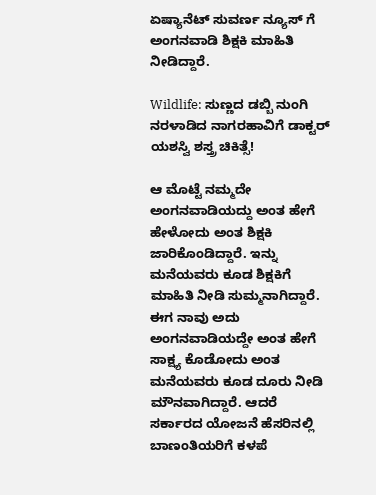ಏಷ್ಯಾನೆಟ್ ಸುವರ್ಣ ನ್ಯೂಸ್ ಗೆ ಅಂಗನವಾಡಿ ಶಿಕ್ಷಕಿ ಮಾಹಿತಿ ನೀಡಿದ್ದಾರೆ.

Wildlife: ಸುಣ್ಣದ ಡಬ್ಬಿ ನುಂಗಿ ನರಳಾಡಿದ ನಾಗರಹಾವಿಗೆ ಡಾಕ್ಟರ್ ಯಶಸ್ವಿ ಶಸ್ತ್ರ ಚಿಕಿತ್ಸೆ!

ಆ ಮೊಟ್ಟೆ ನಮ್ಮದೇ ಅಂಗನವಾಡಿಯದ್ದು ಅಂತ ಹೇಗೆ ಹೇಳೋದು ಅಂತ ಶಿಕ್ಷಕಿ ಜಾರಿಕೊಂಡಿದ್ದಾರೆ. ಇನ್ನು‌ ಮನೆಯವರು ಕೂಡ ಶಿಕ್ಷಕಿಗೆ ಮಾಹಿತಿ ನೀಡಿ ಸುಮ್ಮನಾಗಿದ್ದಾರೆ. ಈಗ ನಾವು ಅದು ಅಂಗನವಾಡಿಯದ್ದೇ ಅಂತ ಹೇಗೆ ಸಾಕ್ಷ್ಯ ಕೊಡೋದು ಅಂತ ಮನೆಯವರು ಕೂಡ ದೂರು ನೀಡಿ ಮೌನವಾಗಿದ್ದಾರೆ. ಆದರೆ ಸರ್ಕಾರದ ಯೋಜನೆ ಹೆಸರಿನಲ್ಲಿ ಬಾಣಂತಿಯರಿಗೆ ಕಳಪೆ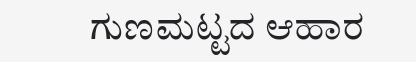ಗುಣಮಟ್ಟದ ಆಹಾರ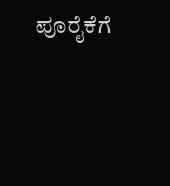ಪೂರೈಕೆಗೆ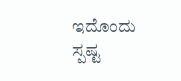ಇದೊಂದು ಸ್ಪಷ್ಟ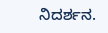ನಿದರ್ಶನ.